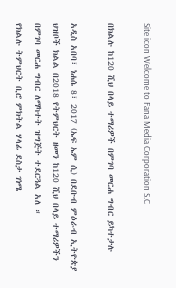Site icon Welcome to Fana Media Corporation S.C

በክልሉ ከ120 ሺህ በላይ ተማሪዎች በምገባ መርሐ ግብር ይካተታሉ

አዲስ አበባ፣ ነሐሴ 8፣ 2017 (ኤፍ ኤም ሲ) በደቡብ ምዕራብ ኢትዮጵያ ህዝቦች ክልል በ2018 የትምህርት ዘመን ከ120 ሺህ በላይ ተማሪዎችን በምገባ መርሐ ግብር ለማካተት ዝግጅት ተደርጓል አለ ።
የክልሉ ትምህርት ቢሮ ምክትል ሃላፊ ደስታ ገነሜ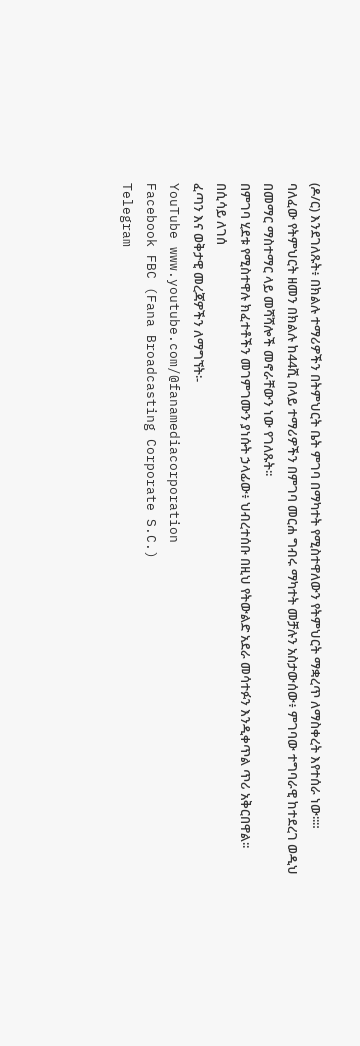(ዶ/ር) እንደገለጹት፥ በክልሉ ተማሪዎችን በትምህርት ቤት ምገባ በማካተት የሚስተዋለውን የትምህርት ማቋረጥ ለማስቀረት እየተሰራ ነው፡፡።
ባለፈው የትምህርት ዘመን በክልሉ ከ44ሺ በላይ ተማሪዎችን በምገባ መርሐ ግብሩ ማካተት መቻሉን አስታውሰው፥ ምገባው ተግባራዊ ከተደረገ ወዲህ በመማር ማስተማር ላይ መሻሻሎች መኖራቸውን ነው የገለጹት፡፡
በምገባ ሂደቱ የሚስተዋሉ ክፈተቶችን መገምገሙን ያነሱት ኃላፊው፥ ህብረተሰቡ በዚህ የትውልድ አደራ መሳተፉን እንዲቀጥል ጥሪ አቅርበዋል፡፡
በሲሳይ ለገሰ
ፈጣን እና ወቅታዊ መረጃዎችን ለማግኘት፡-
YouTube www.youtube.com/@fanamediacorporation
Facebook FBC (Fana Broadcasting Corporate S.C.)
Telegram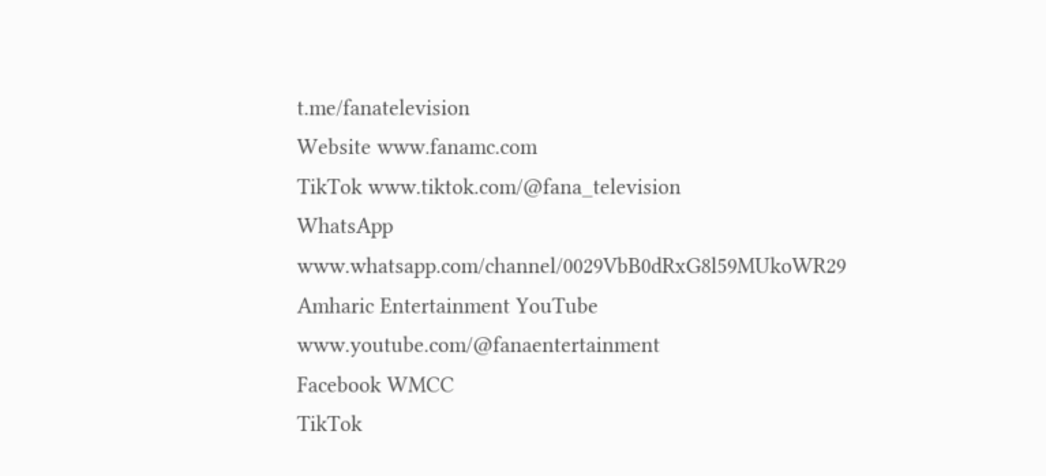t.me/fanatelevision
Website www.fanamc.com
TikTok www.tiktok.com/@fana_television
WhatsApp www.whatsapp.com/channel/0029VbB0dRxG8l59MUkoWR29
Amharic Entertainment YouTube www.youtube.com/@fanaentertainment
Facebook WMCC
TikTok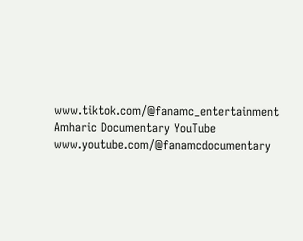www.tiktok.com/@fanamc_entertainment
Amharic Documentary YouTube www.youtube.com/@fanamcdocumentary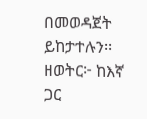በመወዳጀት ይከታተሉን፡፡
ዘወትር፦ ከእኛ ጋር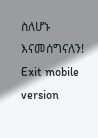ስለሆኑ እናመሰግናለን!
Exit mobile version